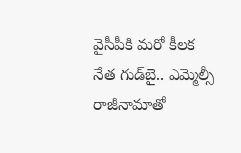వైసీపీకి మరో కీలక నేత గుడ్‌బై.. ఎమ్మెల్సీ రాజీనామాతో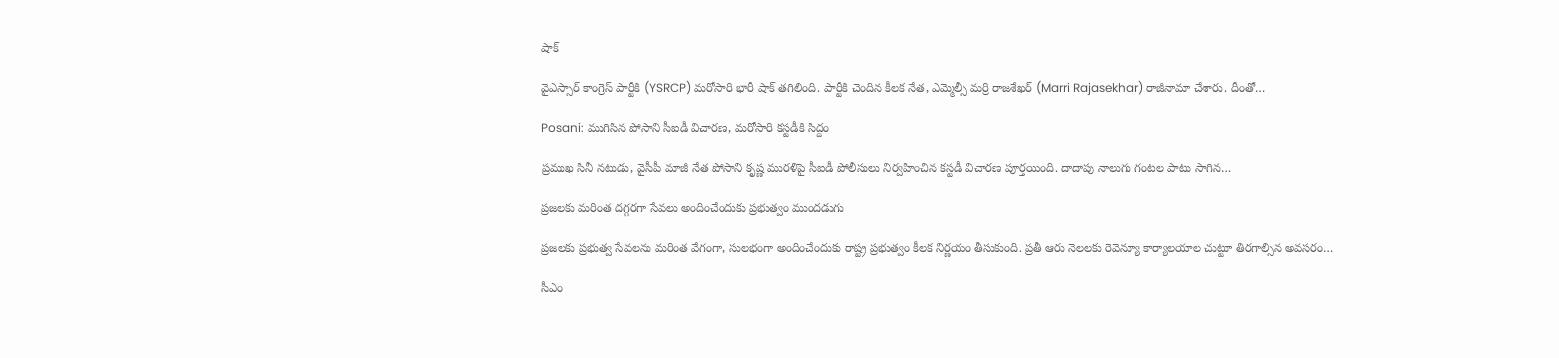షాక్

వైఎస్సార్ కాంగ్రెస్‌ పార్టీకి (YSRCP) మరోసారి భారీ షాక్ తగిలింది. పార్టీకి చెందిన కీలక నేత, ఎమ్మెల్సీ మర్రి రాజశేఖర్ (Marri Rajasekhar) రాజీనామా చేశారు. దీంతో…

Posani: ముగిసిన పోసాని సీఐడీ విచారణ, మరోసారి కస్టడీకి సిద్దం

ప్రముఖ సినీ నటుడు, వైసీపీ మాజీ నేత పోసాని కృష్ణ మురళిపై సీఐడీ పోలీసులు నిర్వహించిన కస్టడీ విచారణ పూర్తయింది. దాదాపు నాలుగు గంటల పాటు సాగిన…

ప్రజలకు మరింత దగ్గరగా సేవలు అందించేందుకు ప్రభుత్వం ముందడుగు

ప్రజలకు ప్రభుత్వ సేవలను మరింత వేగంగా, సులభంగా అందించేందుకు రాష్ట్ర ప్రభుత్వం కీలక నిర్ణయం తీసుకుంది. ప్రతీ ఆరు నెలలకు రెవెన్యూ కార్యాలయాల చుట్టూ తిరగాల్సిన అవసరం…

సీఎం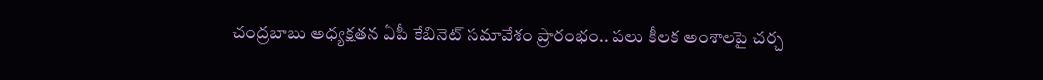చంద్రబాబు అధ్యక్షతన ఏపీ కేబినెట్ సమావేశం ప్రారంభం.. పలు కీలక అంశాలపై చర్చ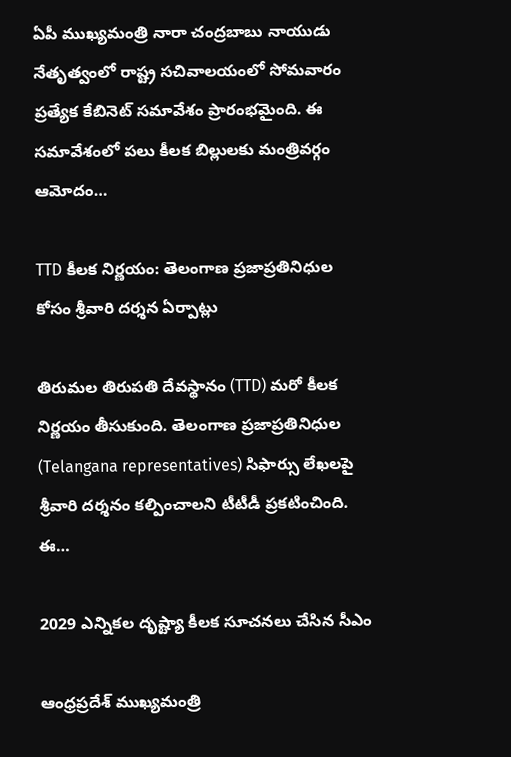ఏపీ ముఖ్యమంత్రి నారా చంద్రబాబు నాయుడు నేతృత్వంలో రాష్ట్ర సచివాలయంలో సోమవారం ప్రత్యేక కేబినెట్ సమావేశం ప్రారంభమైంది. ఈ సమావేశంలో పలు కీలక బిల్లులకు మంత్రివర్గం ఆమోదం…

TTD కీలక నిర్ణయం: తెలంగాణ ప్రజాప్రతినిధుల కోసం శ్రీవారి దర్శన ఏర్పాట్లు

తిరుమల తిరుపతి దేవస్థానం (TTD) మరో కీలక నిర్ణయం తీసుకుంది. తెలంగాణ ప్రజాప్రతినిధుల (Telangana representatives) సిఫార్సు లేఖలపై శ్రీవారి దర్శనం కల్పించాలని టీటీడీ ప్రకటించింది. ఈ…

2029 ఎన్నికల దృష్ట్యా కీలక సూచనలు చేసిన సీఎం

ఆంధ్రప్రదేశ్ ముఖ్యమంత్రి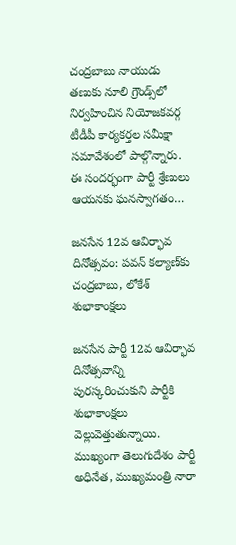చంద్రబాబు నాయుడు తణుకు నూలి గ్రౌండ్స్‌లో నిర్వహించిన నియోజకవర్గ టీడీపీ కార్యకర్తల సమీక్షా సమావేశంలో పాల్గొన్నారు. ఈ సందర్భంగా పార్టీ శ్రేణులు ఆయనకు ఘనస్వాగతం…

జనసేన 12వ ఆవిర్భావ దినోత్సవం: పవన్ కల్యాణ్‌కు చంద్రబాబు, లోకేశ్ శుభాకాంక్షలు

జనసేన పార్టీ 12వ ఆవిర్భావ దినోత్సవాన్ని పురస్కరించుకుని పార్టీకి శుభాకాంక్షలు వెల్లువెత్తుతున్నాయి. ముఖ్యంగా తెలుగుదేశం పార్టీ అధినేత, ముఖ్యమంత్రి నారా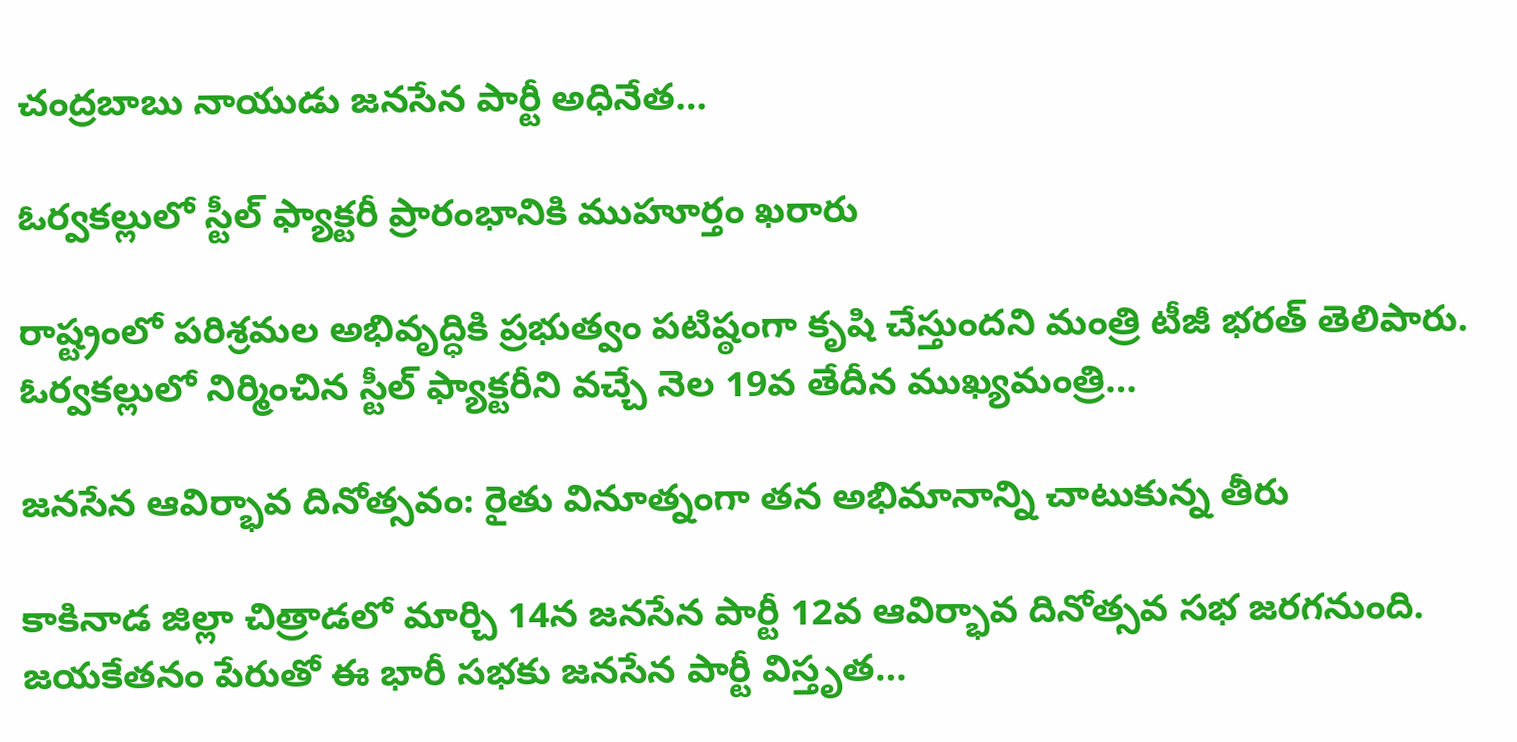చంద్రబాబు నాయుడు జనసేన పార్టీ అధినేత…

ఓర్వకల్లులో స్టీల్ ఫ్యాక్టరీ ప్రారంభానికి ముహూర్తం ఖరారు

రాష్ట్రంలో పరిశ్రమల అభివృద్ధికి ప్రభుత్వం పటిష్ఠంగా కృషి చేస్తుందని మంత్రి టీజీ భరత్ తెలిపారు. ఓర్వకల్లులో నిర్మించిన స్టీల్ ఫ్యాక్టరీని వచ్చే నెల 19వ తేదీన ముఖ్యమంత్రి…

జనసేన ఆవిర్భావ దినోత్సవం: రైతు వినూత్నంగా తన అభిమానాన్ని చాటుకున్న తీరు

కాకినాడ జిల్లా చిత్రాడలో మార్చి 14న జనసేన పార్టీ 12వ ఆవిర్భావ దినోత్సవ సభ జరగనుంది. జయకేతనం పేరుతో ఈ భారీ సభకు జనసేన పార్టీ విస్తృత…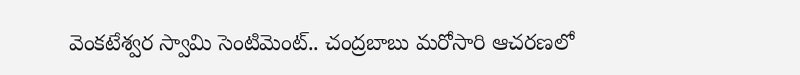వెంకటేశ్వర స్వామి సెంటిమెంట్.. చంద్రబాబు మరోసారి ఆచరణలో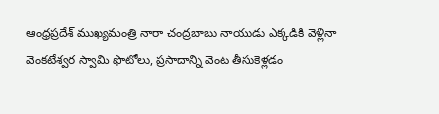ఆంధ్రప్రదేశ్ ముఖ్యమంత్రి నారా చంద్రబాబు నాయుడు ఎక్కడికి వెళ్లినా వెంకటేశ్వర స్వామి ఫొటోలు, ప్రసాదాన్ని వెంట తీసుకెళ్లడం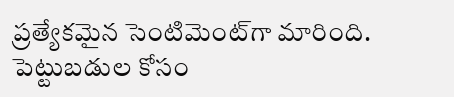ప్రత్యేకమైన సెంటిమెంట్‌గా మారింది. పెట్టుబడుల కోసం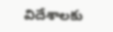విదేశాలకు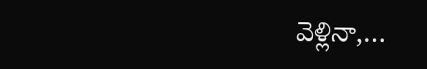వెళ్లినా,…